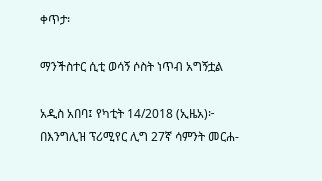ቀጥታ፡

ማንችስተር ሲቲ ወሳኝ ሶስት ነጥብ አግኝቷል

አዲስ አበባ፤ የካቲት 14/2018 (ኢዜአ)፦ በእንግሊዝ ፕሪሚየር ሊግ 27ኛ ሳምንት መርሐ-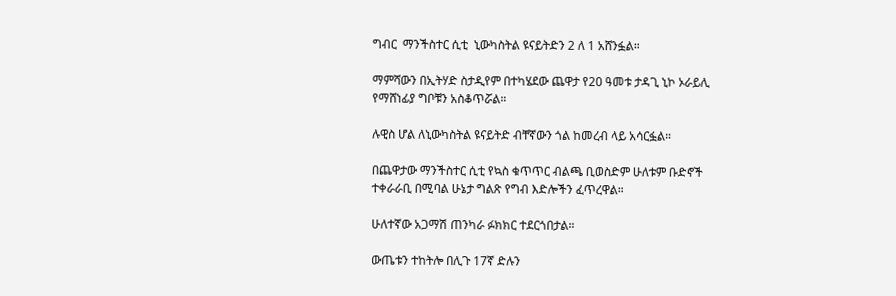ግብር  ማንችስተር ሲቲ  ኒውካስትል ዩናይትድን 2 ለ 1 አሸንፏል።

ማምሻውን በኢትሃድ ስታዲየም በተካሄደው ጨዋታ የ20 ዓመቱ ታዳጊ ኒኮ ኦራይሊ የማሸነፊያ ግቦቹን አስቆጥሯል።

ሉዊስ ሆል ለኒውካስትል ዩናይትድ ብቸኛውን ጎል ከመረብ ላይ አሳርፏል።

በጨዋታው ማንችስተር ሲቲ የኳስ ቁጥጥር ብልጫ ቢወስድም ሁለቱም ቡድኖች ተቀራራቢ በሚባል ሁኔታ ግልጽ የግብ እድሎችን ፈጥረዋል።

ሁለተኛው አጋማሽ ጠንካራ ፉክክር ተደርጎበታል።

ውጤቱን ተከትሎ በሊጉ 17ኛ ድሉን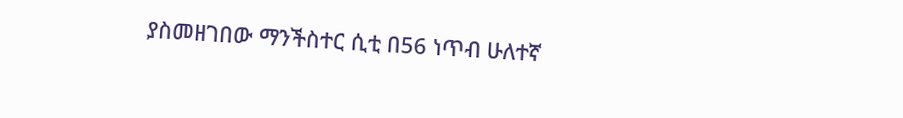ያስመዘገበው ማንችስተር ሲቲ በ56 ነጥብ ሁለተኛ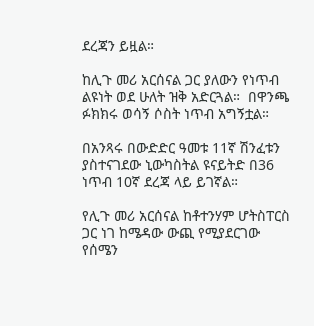ደረጃን ይዟል።

ከሊጉ መሪ አርሰናል ጋር ያለውን የነጥብ ልዩነት ወደ ሁለት ዝቅ አድርጓል።  በዋንጫ ፉክክሩ ወሳኝ ሶስት ነጥብ አግኝቷል።

በአንጻሩ በውድድር ዓመቱ 11ኛ ሽንፈቱን ያስተናገደው ኒውካስትል ዩናይትድ በ36 ነጥብ 10ኛ ደረጃ ላይ ይገኛል።

የሊጉ መሪ አርሰናል ከቶተንሃም ሆትስፐርስ ጋር ነገ ከሜዳው ውጪ የሚያደርገው  የሰሜን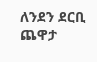ለንደን ደርቢ ጨዋታ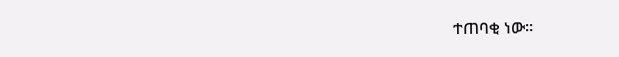ተጠባቂ ነው።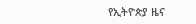የኢትዮጵያ ዜና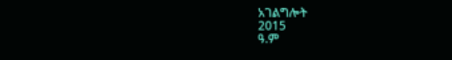አገልግሎት
2015
ዓ.ም